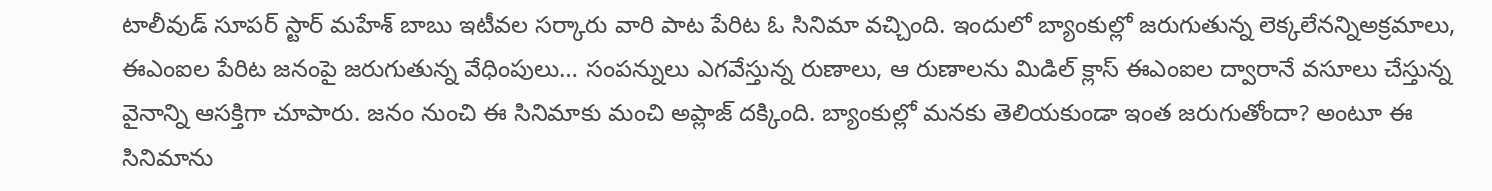టాలీవుడ్ సూపర్ స్టార్ మహేశ్ బాబు ఇటీవల సర్కారు వారి పాట పేరిట ఓ సినిమా వచ్చింది. ఇందులో బ్యాంకుల్లో జరుగుతున్న లెక్కలేనన్నిఅక్రమాలు, ఈఎంఐల పేరిట జనంపై జరుగుతున్న వేధింపులు… సంపన్నులు ఎగవేస్తున్న రుణాలు, ఆ రుణాలను మిడిల్ క్లాస్ ఈఎంఐల ద్వారానే వసూలు చేస్తున్న వైనాన్ని ఆసక్తిగా చూపారు. జనం నుంచి ఈ సినిమాకు మంచి అప్లాజ్ దక్కింది. బ్యాంకుల్లో మనకు తెలియకుండా ఇంత జరుగుతోందా? అంటూ ఈ సినిమాను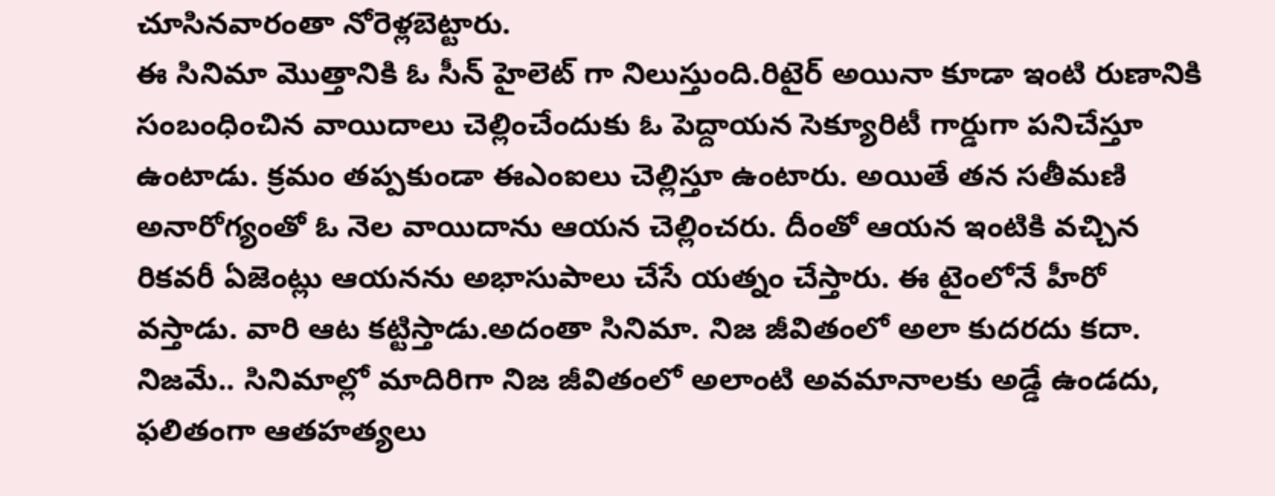చూసినవారంతా నోరెళ్లబెట్టారు.
ఈ సినిమా మొత్తానికి ఓ సీన్ హైలెట్ గా నిలుస్తుంది.రిటైర్ అయినా కూడా ఇంటి రుణానికి సంబంధించిన వాయిదాలు చెల్లించేందుకు ఓ పెద్దాయన సెక్యూరిటీ గార్డుగా పనిచేస్తూ ఉంటాడు. క్రమం తప్పకుండా ఈఎంఐలు చెల్లిస్తూ ఉంటారు. అయితే తన సతీమణి అనారోగ్యంతో ఓ నెల వాయిదాను ఆయన చెల్లించరు. దీంతో ఆయన ఇంటికి వచ్చిన రికవరీ ఏజెంట్లు ఆయనను అభాసుపాలు చేసే యత్నం చేస్తారు. ఈ టైంలోనే హీరో వస్తాడు. వారి ఆట కట్టిస్తాడు.అదంతా సినిమా. నిజ జీవితంలో అలా కుదరదు కదా.
నిజమే.. సినిమాల్లో మాదిరిగా నిజ జీవితంలో అలాంటి అవమానాలకు అడ్డే ఉండదు, ఫలితంగా ఆతహత్యలు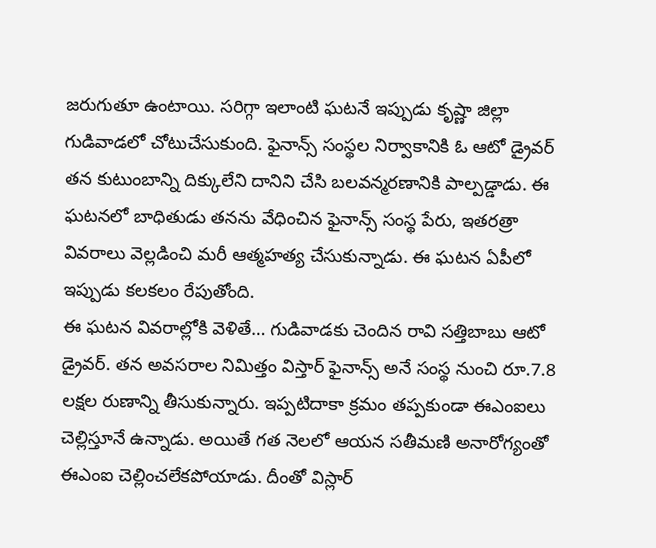జరుగుతూ ఉంటాయి. సరిగ్గా ఇలాంటి ఘటనే ఇప్పుడు కృష్ణా జిల్లా గుడివాడలో చోటుచేసుకుంది. ఫైనాన్స్ సంస్థల నిర్వాకానికి ఓ ఆటో డ్రైవర్ తన కుటుంబాన్ని దిక్కులేని దానిని చేసి బలవన్మరణానికి పాల్పడ్డాడు. ఈ ఘటనలో బాధితుడు తనను వేధించిన ఫైనాన్స్ సంస్థ పేరు, ఇతరత్రా వివరాలు వెల్లడించి మరీ ఆత్మహత్య చేసుకున్నాడు. ఈ ఘటన ఏపీలో ఇప్పుడు కలకలం రేపుతోంది.
ఈ ఘటన వివరాల్లోకి వెళితే… గుడివాడకు చెందిన రావి సత్తిబాబు ఆటో డ్రైవర్. తన అవసరాల నిమిత్తం విస్తార్ ఫైనాన్స్ అనే సంస్థ నుంచి రూ.7.8 లక్షల రుణాన్ని తీసుకున్నారు. ఇప్పటిదాకా క్రమం తప్పకుండా ఈఎంఐలు చెల్లిస్తూనే ఉన్నాడు. అయితే గత నెలలో ఆయన సతీమణి అనారోగ్యంతో ఈఎంఐ చెల్లించలేకపోయాడు. దీంతో విస్లార్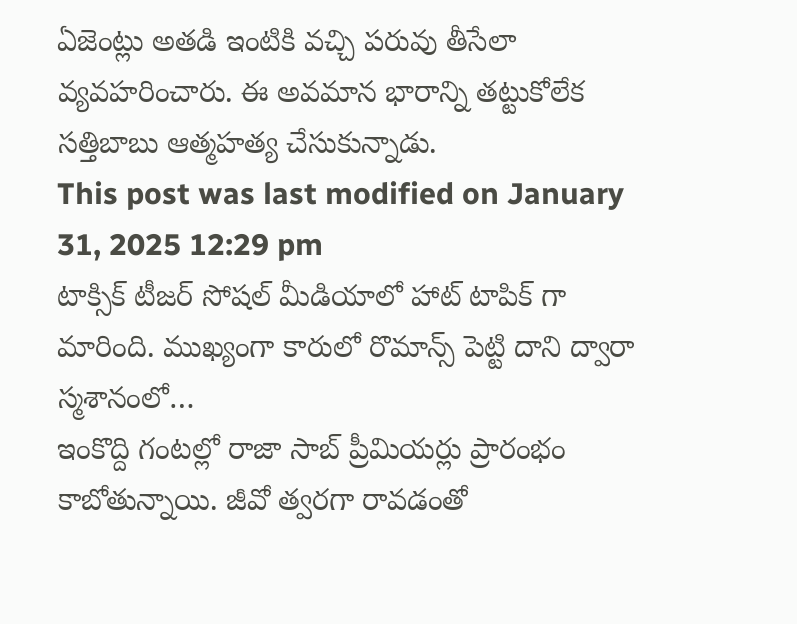ఏజెంట్లు అతడి ఇంటికి వచ్చి పరువు తీసేలా వ్యవహరించారు. ఈ అవమాన భారాన్ని తట్టుకోలేక సత్తిబాబు ఆత్మహత్య చేసుకున్నాడు.
This post was last modified on January 31, 2025 12:29 pm
టాక్సిక్ టీజర్ సోషల్ మీడియాలో హాట్ టాపిక్ గా మారింది. ముఖ్యంగా కారులో రొమాన్స్ పెట్టి దాని ద్వారా స్మశానంలో…
ఇంకొద్ది గంటల్లో రాజా సాబ్ ప్రీమియర్లు ప్రారంభం కాబోతున్నాయి. జీవో త్వరగా రావడంతో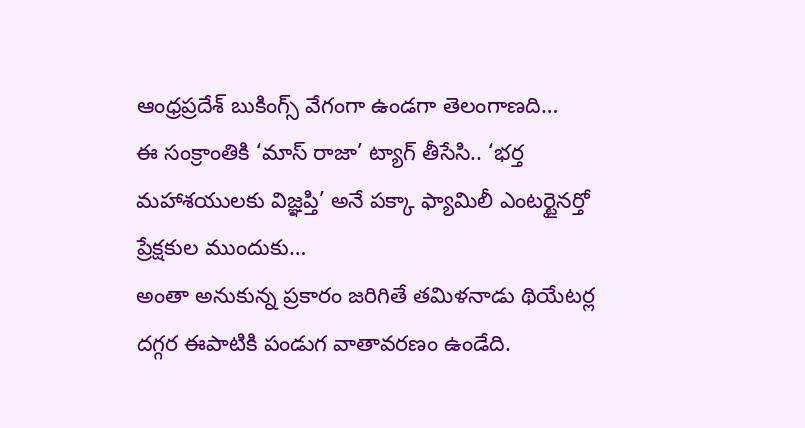ఆంధ్రప్రదేశ్ బుకింగ్స్ వేగంగా ఉండగా తెలంగాణది…
ఈ సంక్రాంతికి ‘మాస్ రాజా’ ట్యాగ్ తీసేసి.. ‘భర్త మహాశయులకు విజ్ఞప్తి’ అనే పక్కా ఫ్యామిలీ ఎంటర్టైనర్తో ప్రేక్షకుల ముందుకు…
అంతా అనుకున్న ప్రకారం జరిగితే తమిళనాడు థియేటర్ల దగ్గర ఈపాటికి పండుగ వాతావరణం ఉండేది.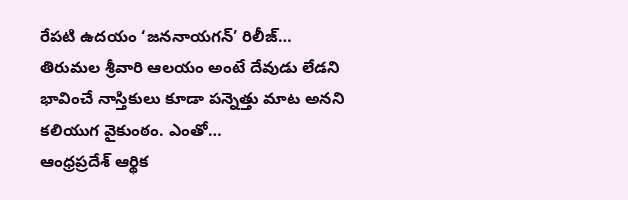రేపటి ఉదయం ‘జననాయగన్’ రిలీజ్…
తిరుమల శ్రీవారి ఆలయం అంటే దేవుడు లేడని భావించే నాస్తికులు కూడా పన్నెత్తు మాట అనని కలియుగ వైకుంఠం. ఎంతో…
ఆంధ్రప్రదేశ్ ఆర్థిక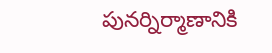పునర్నిర్మాణానికి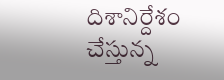దిశానిర్దేశం చేస్తున్న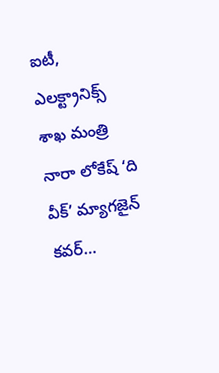ఐటీ, ఎలక్ట్రానిక్స్ శాఖ మంత్రి నారా లోకేష్ ‘ది వీక్’ మ్యాగజైన్ కవర్…